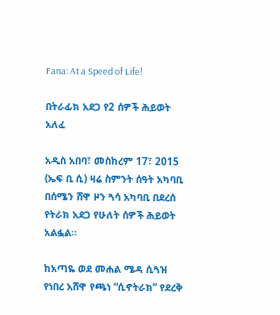Fana: At a Speed of Life!

በትራፊክ አደጋ የ2 ሰዎች ሕይወት አለፈ

አዲስ አበባ፣ መስከረም 17፣ 2015 (ኤፍ ቢ ሲ) ዛሬ ስምንት ሰዓት አካባቢ በሰሜን ሸዋ ዞን ጓሳ አካባቢ በደረሰ የትራክ አደጋ የሁለት ሰዎች ሕይወት አልፏል፡፡

ከአጣዬ ወደ መሐል ሜዳ ሲጓዝ የነበረ አሸዋ የጫነ “ሲኖትራክ” የደረቅ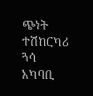ጭነት ተሽከርካሪ ጓሳ አካባቢ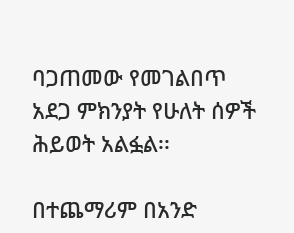ባጋጠመው የመገልበጥ አደጋ ምክንያት የሁለት ሰዎች ሕይወት አልፏል፡፡

በተጨማሪም በአንድ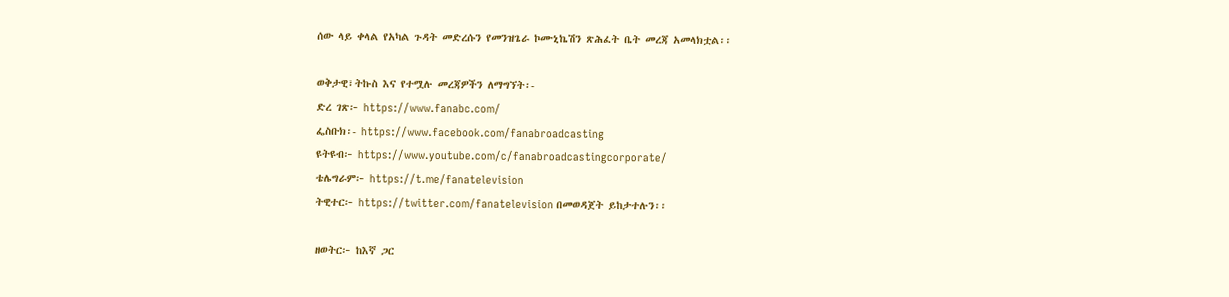ሰው ላይ ቀላል የአካል ጉዳት መድረሱን የመንዝጌራ ኮሙኒኬሽን ጽሕፈት ቤት መረጃ አመላክቷል፡፡

ወቅታዊ፣ትኩስ እና የተሟሉ መረጃዎችን ለማግኘት፡-
ድረ ገጽ፦ https://www.fanabc.com/
ፌስቡክ፡- https://www.facebook.com/fanabroadcasting
ዩትዩብ፦ https://www.youtube.com/c/fanabroadcastingcorporate/
ቴሌግራም፦ https://t.me/fanatelevision
ትዊተር፦ https://twitter.com/fanatelevision በመወዳጀት ይከታተሉን፡፡

ዘወትር፦ ከእኛ ጋር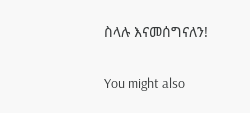ስላሉ እናመሰግናለን!

You might also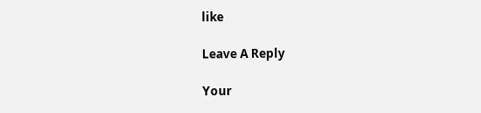like

Leave A Reply

Your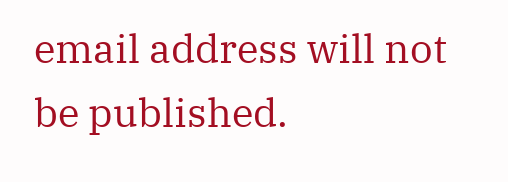email address will not be published.